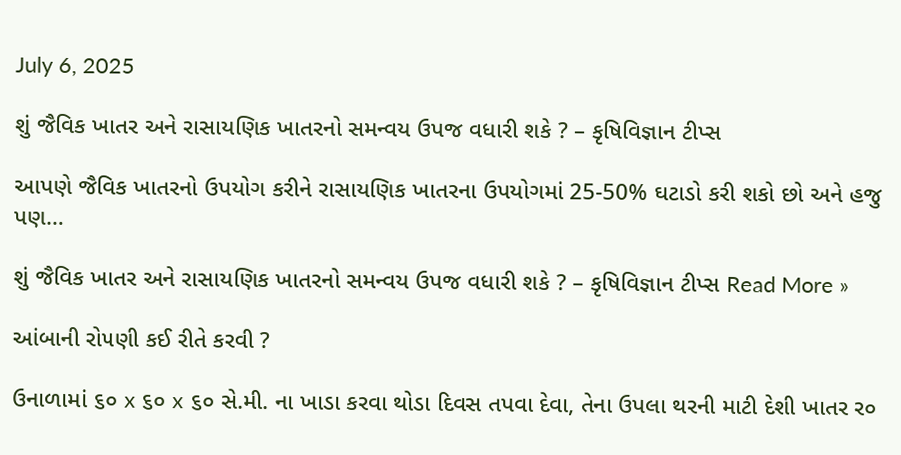July 6, 2025

શું જૈવિક ખાતર અને રાસાયણિક ખાતરનો સમન્વય ઉપજ વધારી શકે ? – કૃષિવિજ્ઞાન ટીપ્સ

આપણે જૈવિક ખાતરનો ઉપયોગ કરીને રાસાયણિક ખાતરના ઉપયોગમાં 25-50% ઘટાડો કરી શકો છો અને હજુ પણ…

શું જૈવિક ખાતર અને રાસાયણિક ખાતરનો સમન્વય ઉપજ વધારી શકે ? – કૃષિવિજ્ઞાન ટીપ્સ Read More »

આંબાની રો૫ણી કઈ રીતે કરવી ?

ઉનાળામાં ૬૦ x ૬૦ x ૬૦ સે.મી. ના ખાડા કરવા થોડા દિવસ તપવા દેવા, તેના ઉપલા થરની માટી દેશી ખાતર ર૦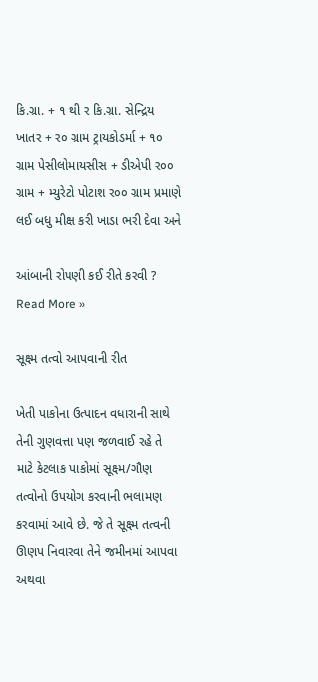કિ.ગ્રા. + ૧ થી ર કિ.ગ્રા. સેન્દ્રિય ખાતર + ર૦ ગ્રામ ટ્રાયકોડર્મા + ૧૦ ગ્રામ પેસીલોમાયસીસ + ડીએપી ર૦૦ ગ્રામ + મ્યુરેટો પોટાશ ર૦૦ ગ્રામ પ્રમાણે લઈ બધુ મીક્ષ કરી ખાડા ભરી દેવા અને

આંબાની રો૫ણી કઈ રીતે કરવી ? Read More »

સૂક્ષ્મ તત્વો આપવાની રીત

ખેતી પાકોના ઉત્પાદન વધારાની સાથે તેની ગુણવત્તા પણ જળવાઈ રહે તે માટે કેટલાક પાકોમાં સૂક્ષ્મ/ગૌણ તત્વોનો ઉપયોગ કરવાની ભલામણ કરવામાં આવે છે. જે તે સૂક્ષ્મ તત્વની ઊણપ નિવારવા તેને જમીનમાં આપવા અથવા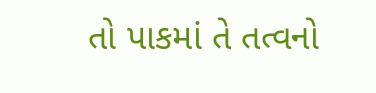તો પાકમાં તે તત્વનો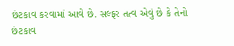છંટકાવ કરવામાં આવે છે. સલ્ફર તત્વ એવું છે કે તેનો છંટકાવ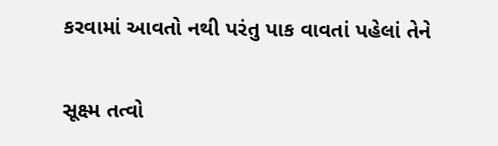કરવામાં આવતો નથી પરંતુ પાક વાવતાં પહેલાં તેને

સૂક્ષ્મ તત્વો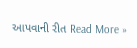આપવાની રીત Read More »